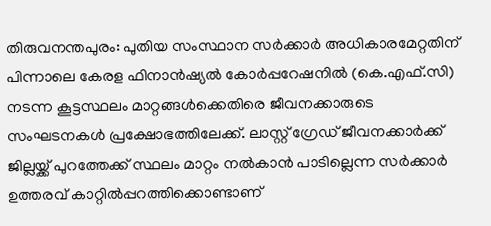തിരുവനന്തപുരം: പുതിയ സംസ്ഥാന സർക്കാർ അധികാരമേറ്റതിന് പിന്നാലെ കേരള ഫിനാൻഷ്യൽ കോർപ്പറേഷനിൽ (കെ.എഫ്.സി) നടന്ന കൂട്ടസ്ഥലം മാറ്റങ്ങൾക്കെതിരെ ജീവനക്കാരുടെ സംഘടനകൾ പ്രക്ഷോഭത്തിലേക്ക്. ലാസ്റ്റ് ഗ്രേഡ് ജീവനക്കാർക്ക് ജില്ലയ്ക്ക് പുറത്തേക്ക് സ്ഥലം മാറ്റം നൽകാൻ പാടില്ലെന്ന സർക്കാർ ഉത്തരവ് കാറ്റിൽപ്പറത്തിക്കൊണ്ടാണ്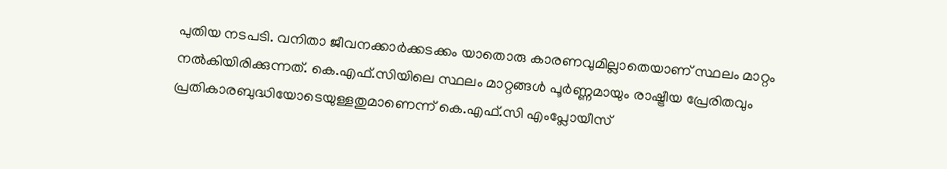പുതിയ നടപടി. വനിതാ ജീവനക്കാർക്കടക്കം യാതൊരു കാരണവുമില്ലാതെയാണ് സ്ഥലം മാറ്റം നൽകിയിരിക്കുന്നത്. കെ.എഫ്.സിയിലെ സ്ഥലം മാറ്റങ്ങൾ പൂർണ്ണമായും രാഷ്ട്രീയ പ്രേരിതവും പ്രതികാരബുദ്ധിയോടെയുള്ളതുമാണെന്ന് കെ.എഫ്.സി എംപ്ലോയീസ്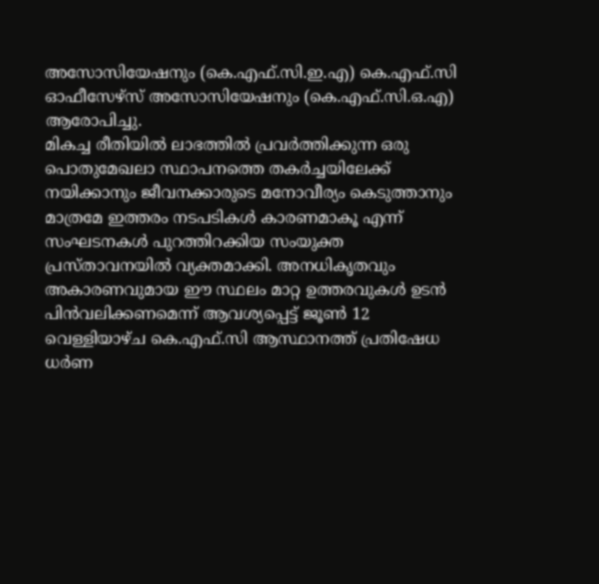അസോസിയേഷനും (കെ.എഫ്.സി.ഇ.എ) കെ.എഫ്.സി ഓഫീസേഴ്സ് അസോസിയേഷനും (കെ.എഫ്.സി.ഒ.എ) ആരോപിച്ചു.
മികച്ച രീതിയിൽ ലാഭത്തിൽ പ്രവർത്തിക്കുന്ന ഒരു പൊതുമേഖലാ സ്ഥാപനത്തെ തകർച്ചയിലേക്ക് നയിക്കാനും ജീവനക്കാരുടെ മനോവീര്യം കെടുത്താനും മാത്രമേ ഇത്തരം നടപടികൾ കാരണമാകൂ എന്ന് സംഘടനകൾ പുറത്തിറക്കിയ സംയുക്ത പ്രസ്താവനയിൽ വ്യക്തമാക്കി. അനധികൃതവും അകാരണവുമായ ഈ സ്ഥലം മാറ്റ ഉത്തരവുകൾ ഉടൻ പിൻവലിക്കണമെന്ന് ആവശ്യപ്പെട്ട് ജൂൺ 12 വെള്ളിയാഴ്ച കെ.എഫ്.സി ആസ്ഥാനത്ത് പ്രതിഷേധ ധർണ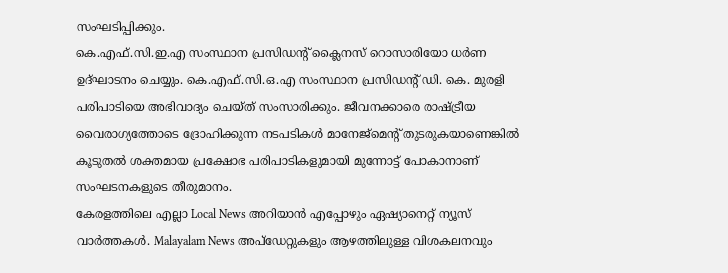സംഘടിപ്പിക്കും.
കെ.എഫ്.സി.ഇ.എ സംസ്ഥാന പ്രസിഡന്റ് ക്ലൈനസ് റൊസാരിയോ ധർണ ഉദ്ഘാടനം ചെയ്യും. കെ.എഫ്.സി.ഒ.എ സംസ്ഥാന പ്രസിഡന്റ് ഡി. കെ. മുരളി പരിപാടിയെ അഭിവാദ്യം ചെയ്ത് സംസാരിക്കും. ജീവനക്കാരെ രാഷ്ട്രീയ വൈരാഗ്യത്തോടെ ദ്രോഹിക്കുന്ന നടപടികൾ മാനേജ്മെന്റ് തുടരുകയാണെങ്കിൽ കൂടുതൽ ശക്തമായ പ്രക്ഷോഭ പരിപാടികളുമായി മുന്നോട്ട് പോകാനാണ് സംഘടനകളുടെ തീരുമാനം.
കേരളത്തിലെ എല്ലാ Local News അറിയാൻ എപ്പോഴും ഏഷ്യാനെറ്റ് ന്യൂസ് വാർത്തകൾ. Malayalam News അപ്ഡേറ്റുകളും ആഴത്തിലുള്ള വിശകലനവും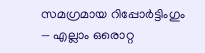സമഗ്രമായ റിപ്പോർട്ടിംഗും — എല്ലാം ഒരൊറ്റ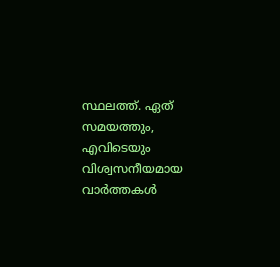സ്ഥലത്ത്. ഏത് സമയത്തും, എവിടെയും വിശ്വസനീയമായ വാർത്തകൾ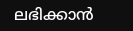ലഭിക്കാൻ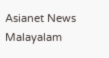Asianet News Malayalam